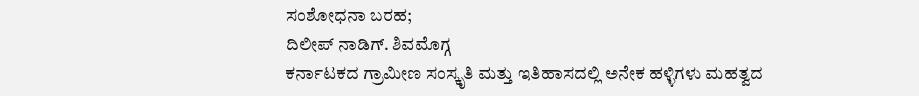ಸಂಶೋಧನಾ ಬರಹ;
ದಿಲೀಪ್ ನಾಡಿಗ್. ಶಿವಮೊಗ್ಗ
ಕರ್ನಾಟಕದ ಗ್ರಾಮೀಣ ಸಂಸ್ಕೃತಿ ಮತ್ತು ಇತಿಹಾಸದಲ್ಲಿ ಅನೇಕ ಹಳ್ಳಿಗಳು ಮಹತ್ವದ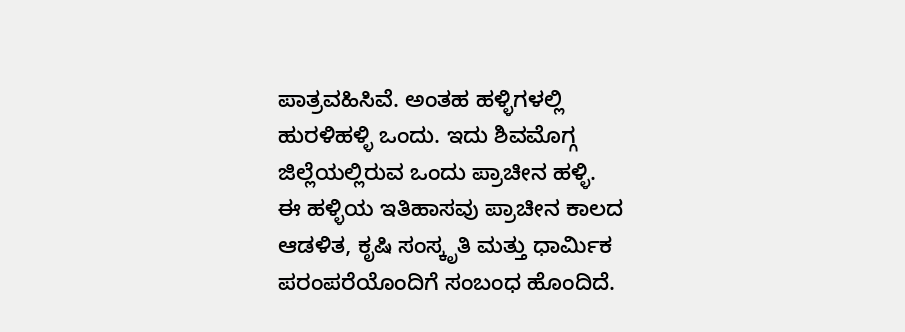ಪಾತ್ರವಹಿಸಿವೆ. ಅಂತಹ ಹಳ್ಳಿಗಳಲ್ಲಿ ಹುರಳಿಹಳ್ಳಿ ಒಂದು. ಇದು ಶಿವಮೊಗ್ಗ ಜಿಲ್ಲೆಯಲ್ಲಿರುವ ಒಂದು ಪ್ರಾಚೀನ ಹಳ್ಳಿ.
ಈ ಹಳ್ಳಿಯ ಇತಿಹಾಸವು ಪ್ರಾಚೀನ ಕಾಲದ ಆಡಳಿತ, ಕೃಷಿ ಸಂಸ್ಕೃತಿ ಮತ್ತು ಧಾರ್ಮಿಕ ಪರಂಪರೆಯೊಂದಿಗೆ ಸಂಬಂಧ ಹೊಂದಿದೆ.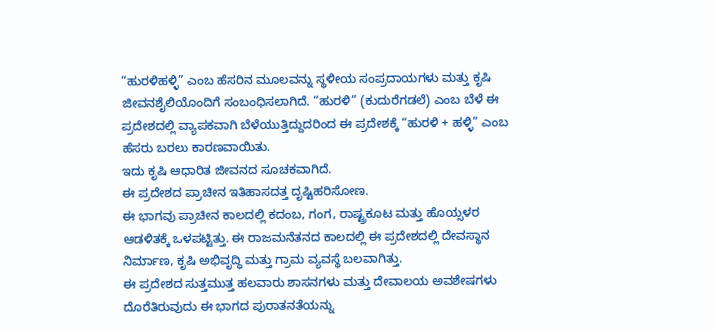“ಹುರಳಿಹಳ್ಳಿ” ಎಂಬ ಹೆಸರಿನ ಮೂಲವನ್ನು ಸ್ಥಳೀಯ ಸಂಪ್ರದಾಯಗಳು ಮತ್ತು ಕೃಷಿ ಜೀವನಶೈಲಿಯೊಂದಿಗೆ ಸಂಬಂಧಿಸಲಾಗಿದೆ. “ಹುರಳಿ” (ಕುದುರೆಗಡಲೆ) ಎಂಬ ಬೆಳೆ ಈ ಪ್ರದೇಶದಲ್ಲಿ ವ್ಯಾಪಕವಾಗಿ ಬೆಳೆಯುತ್ತಿದ್ದುದರಿಂದ ಈ ಪ್ರದೇಶಕ್ಕೆ “ಹುರಳಿ + ಹಳ್ಳಿ” ಎಂಬ ಹೆಸರು ಬರಲು ಕಾರಣವಾಯಿತು.
ಇದು ಕೃಷಿ ಆಧಾರಿತ ಜೀವನದ ಸೂಚಕವಾಗಿದೆ.
ಈ ಪ್ರದೇಶದ ಪ್ರಾಚೀನ ಇತಿಹಾಸದತ್ತ ದೃಷ್ಟಿಹರಿಸೋಣ.
ಈ ಭಾಗವು ಪ್ರಾಚೀನ ಕಾಲದಲ್ಲಿ ಕದಂಬ, ಗಂಗ, ರಾಷ್ಟ್ರಕೂಟ ಮತ್ತು ಹೊಯ್ಸಳರ ಆಡಳಿತಕ್ಕೆ ಒಳಪಟ್ಟಿತ್ತು. ಈ ರಾಜಮನೆತನದ ಕಾಲದಲ್ಲಿ ಈ ಪ್ರದೇಶದಲ್ಲಿ ದೇವಸ್ಥಾನ ನಿರ್ಮಾಣ, ಕೃಷಿ ಅಭಿವೃದ್ಧಿ ಮತ್ತು ಗ್ರಾಮ ವ್ಯವಸ್ಥೆ ಬಲವಾಗಿತ್ತು.
ಈ ಪ್ರದೇಶದ ಸುತ್ತಮುತ್ತ ಹಲವಾರು ಶಾಸನಗಳು ಮತ್ತು ದೇವಾಲಯ ಅವಶೇಷಗಳು ದೊರೆತಿರುವುದು ಈ ಭಾಗದ ಪುರಾತನತೆಯನ್ನು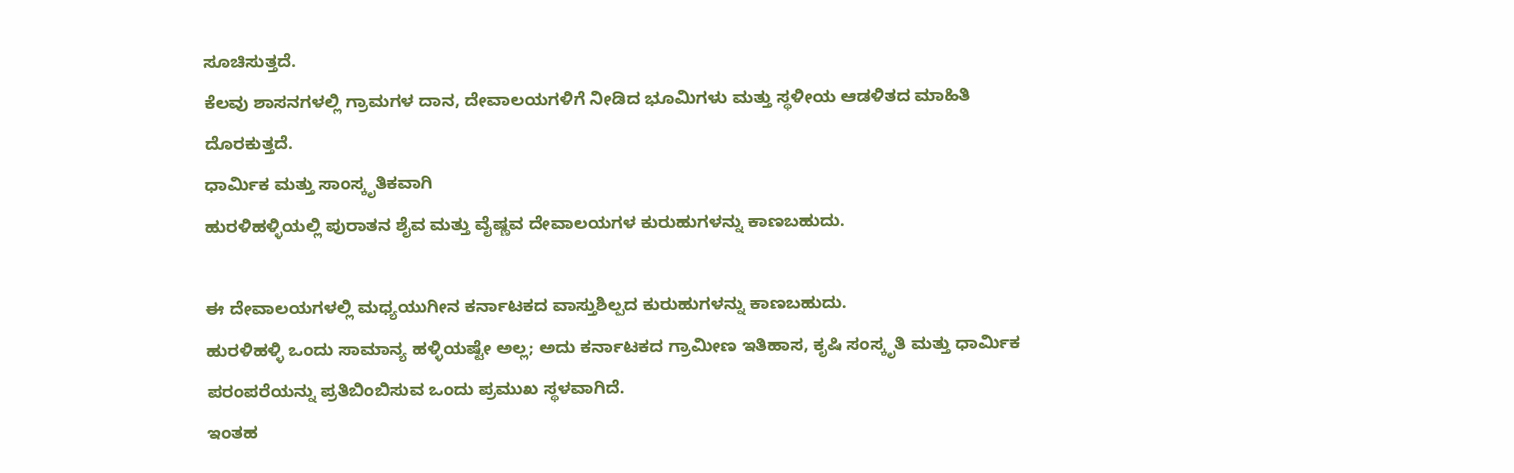ಸೂಚಿಸುತ್ತದೆ.
ಕೆಲವು ಶಾಸನಗಳಲ್ಲಿ ಗ್ರಾಮಗಳ ದಾನ, ದೇವಾಲಯಗಳಿಗೆ ನೀಡಿದ ಭೂಮಿಗಳು ಮತ್ತು ಸ್ಥಳೀಯ ಆಡಳಿತದ ಮಾಹಿತಿ ದೊರಕುತ್ತದೆ.
ಧಾರ್ಮಿಕ ಮತ್ತು ಸಾಂಸ್ಕೃತಿಕವಾಗಿ
ಹುರಳಿಹಳ್ಳಿಯಲ್ಲಿ ಪುರಾತನ ಶೈವ ಮತ್ತು ವೈಷ್ಣವ ದೇವಾಲಯಗಳ ಕುರುಹುಗಳನ್ನು ಕಾಣಬಹುದು.

ಈ ದೇವಾಲಯಗಳಲ್ಲಿ ಮಧ್ಯಯುಗೀನ ಕರ್ನಾಟಕದ ವಾಸ್ತುಶಿಲ್ಪದ ಕುರುಹುಗಳನ್ನು ಕಾಣಬಹುದು.
ಹುರಳಿಹಳ್ಳಿ ಒಂದು ಸಾಮಾನ್ಯ ಹಳ್ಳಿಯಷ್ಟೇ ಅಲ್ಲ; ಅದು ಕರ್ನಾಟಕದ ಗ್ರಾಮೀಣ ಇತಿಹಾಸ, ಕೃಷಿ ಸಂಸ್ಕೃತಿ ಮತ್ತು ಧಾರ್ಮಿಕ ಪರಂಪರೆಯನ್ನು ಪ್ರತಿಬಿಂಬಿಸುವ ಒಂದು ಪ್ರಮುಖ ಸ್ಥಳವಾಗಿದೆ.
ಇಂತಹ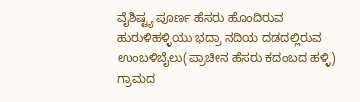ವೈಶಿಷ್ಟ್ಯ ಪೂರ್ಣ ಹೆಸರು ಹೊಂದಿರುವ
ಹುರುಳಿಹಳ್ಳಿಯು ಭದ್ರಾ ನದಿಯ ದಡದಲ್ಲಿರುವ ಉಂಬಳಿಬೈಲು(ಪ್ರಾಚೀನ ಹೆಸರು ಕದಂಬದ ಹಳ್ಳಿ) ಗ್ರಾಮದ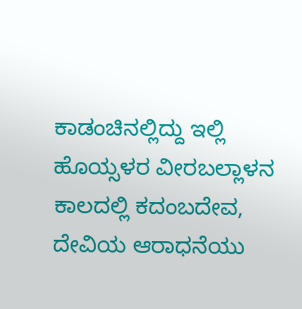ಕಾಡಂಚಿನಲ್ಲಿದ್ದು ಇಲ್ಲಿ ಹೊಯ್ಸಳರ ವೀರಬಲ್ಲಾಳನ ಕಾಲದಲ್ಲಿ ಕದಂಬದೇವ, ದೇವಿಯ ಆರಾಧನೆಯು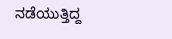ನಡೆಯುತ್ತಿದ್ದ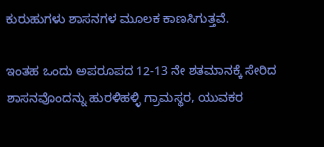ಕುರುಹುಗಳು ಶಾಸನಗಳ ಮೂಲಕ ಕಾಣಸಿಗುತ್ತವೆ.

ಇಂತಹ ಒಂದು ಅಪರೂಪದ 12-13 ನೇ ಶತಮಾನಕ್ಕೆ ಸೇರಿದ ಶಾಸನವೊಂದನ್ನು ಹುರಳಿಹಳ್ಳಿ ಗ್ರಾಮಸ್ಥರ, ಯುವಕರ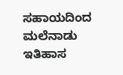ಸಹಾಯದಿಂದ ಮಲೆನಾಡು ಇತಿಹಾಸ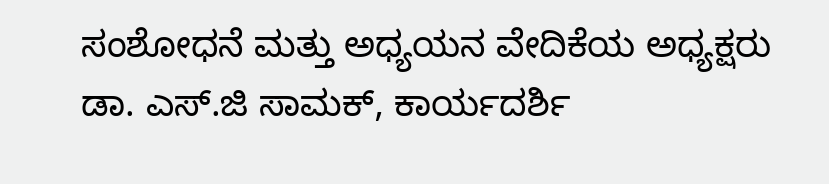ಸಂಶೋಧನೆ ಮತ್ತು ಅಧ್ಯಯನ ವೇದಿಕೆಯ ಅಧ್ಯಕ್ಷರು ಡಾ. ಎಸ್.ಜಿ ಸಾಮಕ್, ಕಾರ್ಯದರ್ಶಿ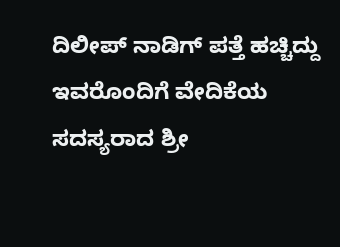ದಿಲೀಪ್ ನಾಡಿಗ್ ಪತ್ತೆ ಹಚ್ಚಿದ್ದು ಇವರೊಂದಿಗೆ ವೇದಿಕೆಯ ಸದಸ್ಯರಾದ ಶ್ರೀ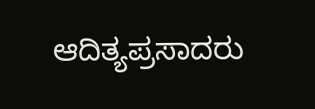ಆದಿತ್ಯಪ್ರಸಾದರು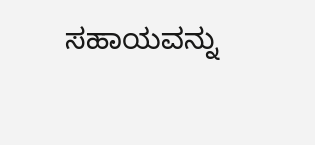ಸಹಾಯವನ್ನು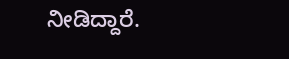ನೀಡಿದ್ದಾರೆ.